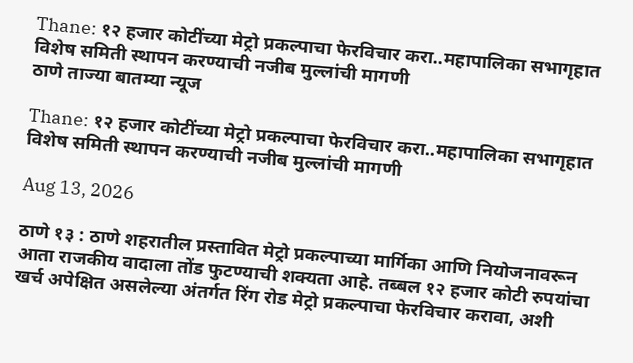Thane: १२ हजार कोटींच्या मेट्रो प्रकल्पाचा फेरविचार करा..महापालिका सभागृहात विशेष समिती स्थापन करण्याची नजीब मुल्लांची मागणी
ठाणे ताज्या बातम्या न्यूज

Thane: १२ हजार कोटींच्या मेट्रो प्रकल्पाचा फेरविचार करा..महापालिका सभागृहात विशेष समिती स्थापन करण्याची नजीब मुल्लांची मागणी

Aug 13, 2026

ठाणे १३ : ठाणे शहरातील प्रस्तावित मेट्रो प्रकल्पाच्या मार्गिका आणि नियोजनावरून आता राजकीय वादाला तोंड फुटण्याची शक्यता आहे. तब्बल १२ हजार कोटी रुपयांचा खर्च अपेक्षित असलेल्या अंतर्गत रिंग रोड मेट्रो प्रकल्पाचा फेरविचार करावा, अशी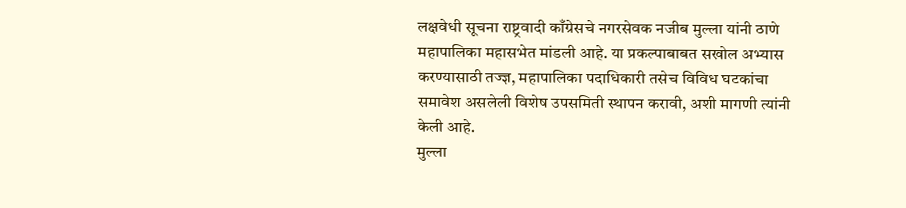लक्षवेधी सूचना राष्ट्रवादी काँग्रेसचे नगरसेवक नजीब मुल्ला यांनी ठाणे महापालिका महासभेत मांडली आहे. या प्रकल्पाबाबत सखोल अभ्यास करण्यासाठी तज्ज्ञ, महापालिका पदाधिकारी तसेच विविध घटकांचा समावेश असलेली विशेष उपसमिती स्थापन करावी, अशी मागणी त्यांनी केली आहे.
मुल्ला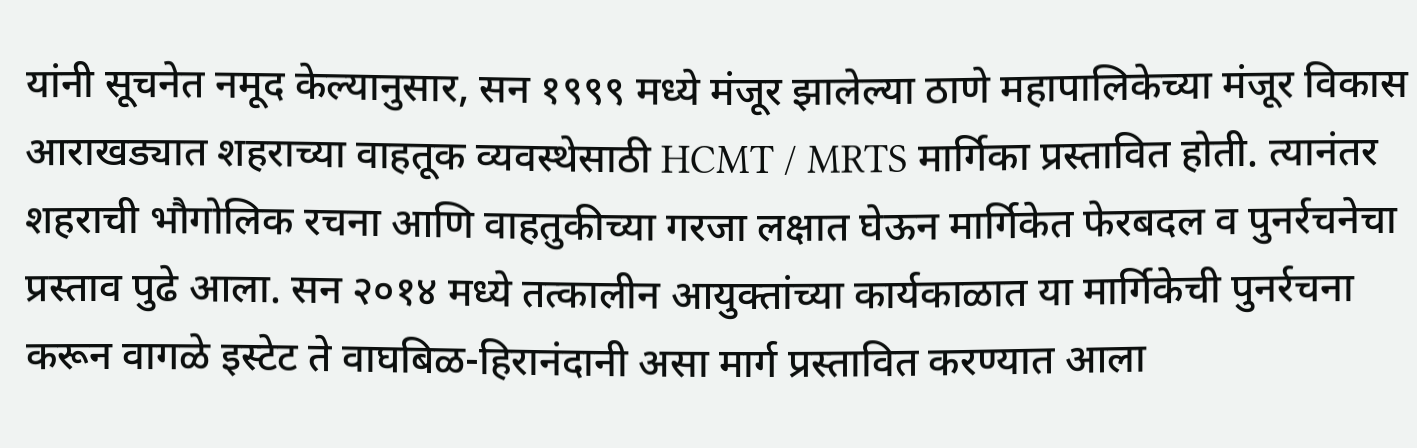यांनी सूचनेत नमूद केल्यानुसार, सन १९९९ मध्ये मंजूर झालेल्या ठाणे महापालिकेच्या मंजूर विकास आराखड्यात शहराच्या वाहतूक व्यवस्थेसाठी HCMT / MRTS मार्गिका प्रस्तावित होती. त्यानंतर शहराची भौगोलिक रचना आणि वाहतुकीच्या गरजा लक्षात घेऊन मार्गिकेत फेरबदल व पुनर्रचनेचा प्रस्ताव पुढे आला. सन २०१४ मध्ये तत्कालीन आयुक्तांच्या कार्यकाळात या मार्गिकेची पुनर्रचना करून वागळे इस्टेट ते वाघबिळ-हिरानंदानी असा मार्ग प्रस्तावित करण्यात आला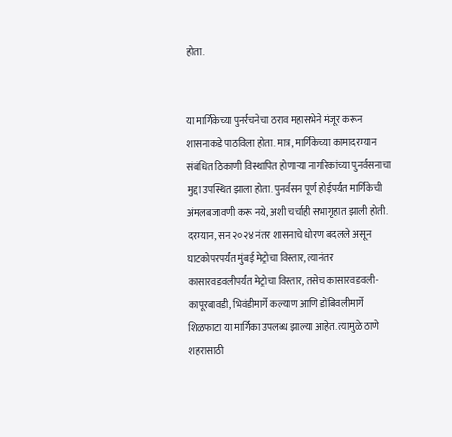होता.


या मार्गिकेच्या पुनर्रचनेचा ठराव महासभेने मंजूर करून शासनाकडे पाठविला होता. मात्र, मार्गिकेच्या कामादरम्यान संबंधित ठिकाणी विस्थापित होणाऱ्या नागरिकांच्या पुनर्वसनाचा मुद्दा उपस्थित झाला होता. पुनर्वसन पूर्ण होईपर्यंत मार्गिकेची अंमलबजावणी करू नये, अशी चर्चाही सभागृहात झाली होती. दरम्यान, सन २०२४ नंतर शासनाचे धोरण बदलले असून घाटकोपरपर्यंत मुंबई मेट्रोचा विस्तार, त्यानंतर कासारवडवलीपर्यंत मेट्रोचा विस्तार, तसेच कासारवडवली-कापूरबावडी, भिवंडीमार्गे कल्याण आणि डोंबिवलीमार्गे शिळफाटा या मार्गिका उपलब्ध झाल्या आहेत. त्यामुळे ठाणे शहरासाठी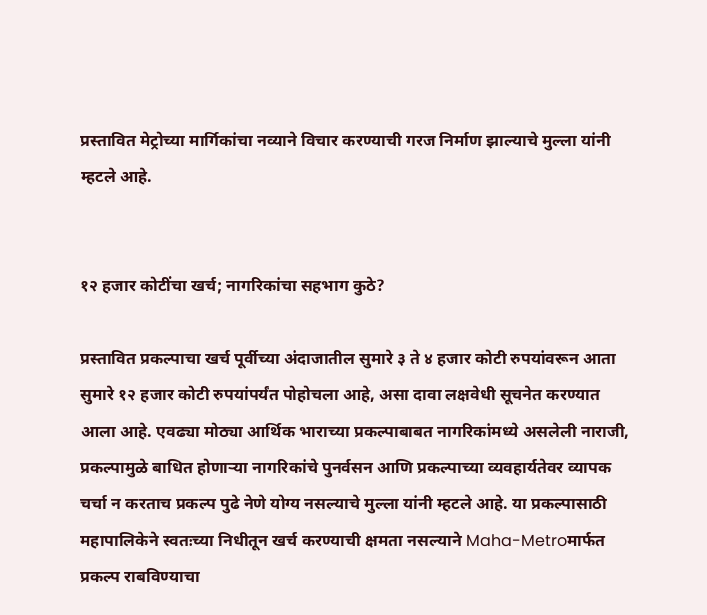प्रस्तावित मेट्रोच्या मार्गिकांचा नव्याने विचार करण्याची गरज निर्माण झाल्याचे मुल्ला यांनी म्हटले आहे.


१२ हजार कोटींचा खर्च; नागरिकांचा सहभाग कुठे?

प्रस्तावित प्रकल्पाचा खर्च पूर्वीच्या अंदाजातील सुमारे ३ ते ४ हजार कोटी रुपयांवरून आता सुमारे १२ हजार कोटी रुपयांपर्यंत पोहोचला आहे, असा दावा लक्षवेधी सूचनेत करण्यात आला आहे. एवढ्या मोठ्या आर्थिक भाराच्या प्रकल्पाबाबत नागरिकांमध्ये असलेली नाराजी, प्रकल्पामुळे बाधित होणाऱ्या नागरिकांचे पुनर्वसन आणि प्रकल्पाच्या व्यवहार्यतेवर व्यापक चर्चा न करताच प्रकल्प पुढे नेणे योग्य नसल्याचे मुल्ला यांनी म्हटले आहे. या प्रकल्पासाठी महापालिकेने स्वतःच्या निधीतून खर्च करण्याची क्षमता नसल्याने Maha-Metroमार्फत प्रकल्प राबविण्याचा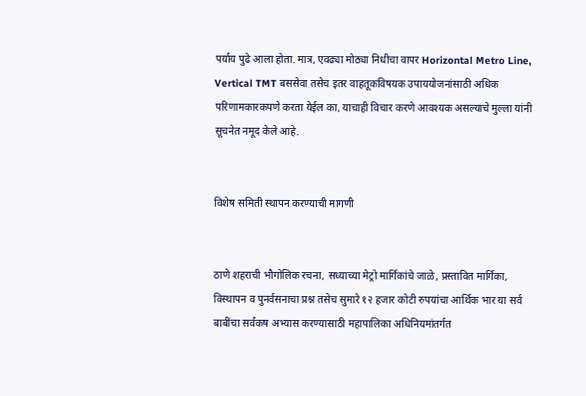पर्याय पुढे आला होता. मात्र, एवढ्या मोठ्या निधीचा वापर Horizontal Metro Line, Vertical TMT बससेवा तसेच इतर वाहतूकविषयक उपाययोजनांसाठी अधिक परिणामकारकपणे करता येईल का, याचाही विचार करणे आवश्यक असल्याचे मुल्ला यांनी सूचनेत नमूद केले आहे.


विशेष समिती स्थापन करण्याची मागणी


ठाणे शहराची भौगोलिक रचना, सध्याच्या मेट्रो मार्गिकांचे जाळे, प्रस्तावित मार्गिका, विस्थापन व पुनर्वसनाचा प्रश्न तसेच सुमारे १२ हजार कोटी रुपयांचा आर्थिक भार या सर्व बाबींचा सर्वंकष अभ्यास करण्यासाठी महापालिका अधिनियमांतर्गत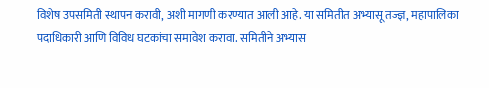विशेष उपसमिती स्थापन करावी, अशी मागणी करण्यात आली आहे. या समितीत अभ्यासू तज्ज्ञ, महापालिका पदाधिकारी आणि विविध घटकांचा समावेश करावा. समितीने अभ्यास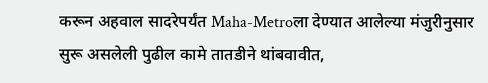करून अहवाल सादरेपर्यंत Maha-Metroला देण्यात आलेल्या मंजुरीनुसार सुरू असलेली पुढील कामे तातडीने थांबवावीत,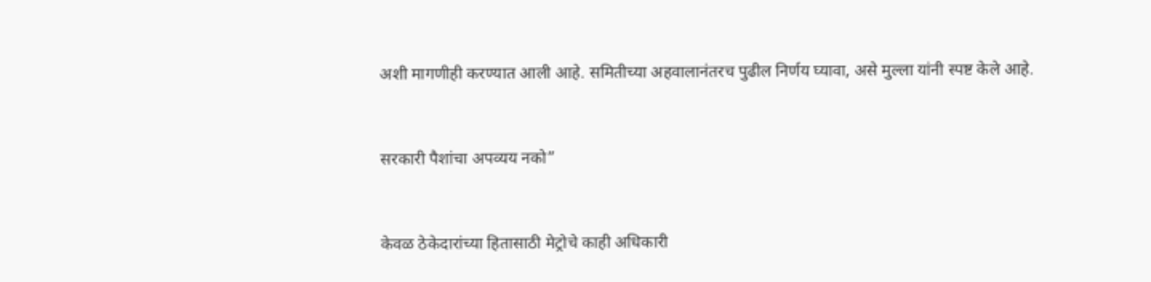अशी मागणीही करण्यात आली आहे. समितीच्या अहवालानंतरच पुढील निर्णय घ्यावा, असे मुल्ला यांनी स्पष्ट केले आहे.


सरकारी पैशांचा अपव्यय नको”


केवळ ठेकेदारांच्या हितासाठी मेट्रोचे काही अधिकारी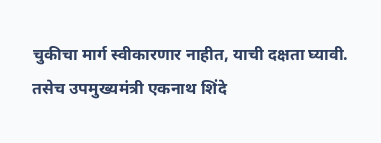चुकीचा मार्ग स्वीकारणार नाहीत, याची दक्षता घ्यावी. तसेच उपमुख्यमंत्री एकनाथ शिंदे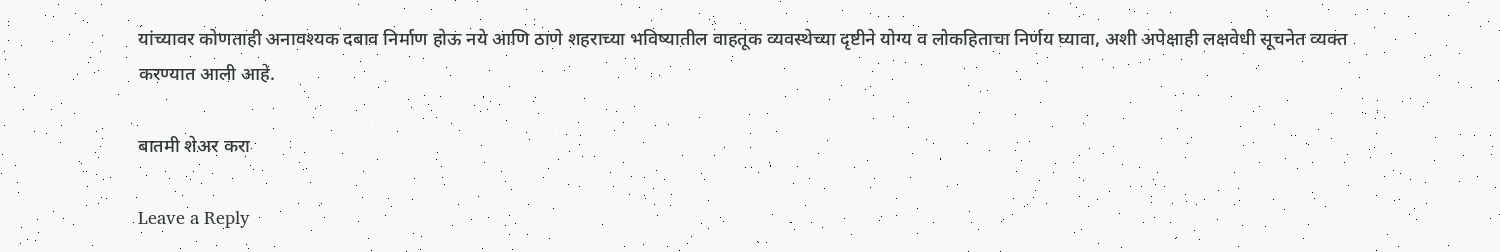यांच्यावर कोणताही अनावश्यक दबाव निर्माण होऊ नये आणि ठाणे शहराच्या भविष्यातील वाहतूक व्यवस्थेच्या दृष्टीने योग्य व लोकहिताचा निर्णय घ्यावा, अशी अपेक्षाही लक्षवेधी सूचनेत व्यक्त करण्यात आली आहे.

बातमी शेअर करा

Leave a Reply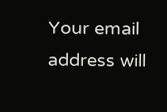Your email address will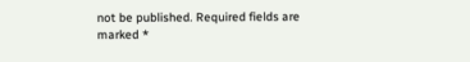not be published. Required fields are marked *